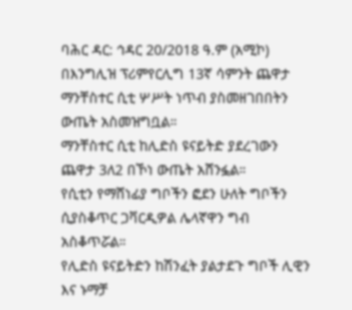ባሕር ዳር: ኅዳር 20/2018 ዓ.ም (አሚኮ) በእንግሊዝ ፕሪምየርሊግ 13ኛ ሳምንት ጨዋታ ማንቸስተር ሲቲ ሦሥት ነጥብ ያስመዘገበበትን ውጤት አስመዝግቧል።
ማንቸስተር ሲቲ ከሊድስ ዩናይትድ ያደረገውን ጨዋታ 3ለ2 በኾነ ውጤት አሸንፏል።
የሲቲን የማሸነፊያ ግቦችን ፎደን ሁለት ግቦችን ሲያስቆጥር ጋቫርዲዎል ሌላኛዋን ግብ አስቆጥሯል።
የሊድስ ዩናይትድን ከሽንፈት ያልታደጉ ግቦች ሊዊን እና ኑማቻ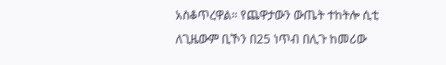አስቆጥረዋል። የጨዋታውን ውጤት ተከትሎ ሲቲ ለጊዜውም ቢኾን በ25 ነጥብ በሊጉ ከመሪው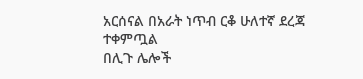አርሰናል በአራት ነጥብ ርቆ ሁለተኛ ደረጃ ተቀምጧል
በሊጉ ሌሎች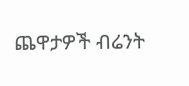ጨዋታዎች ብሬንት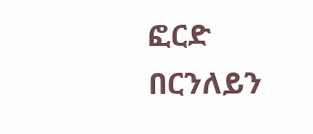ፎርድ በርንለይን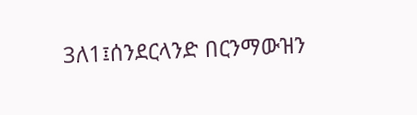3ለ1፤ሰንደርላንድ በርንማውዝን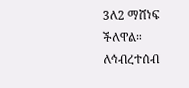3ለ2 ማሸነፍ ችለዋል።
ለኅብረተሰብ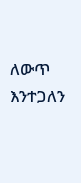ለውጥ እንተጋለን